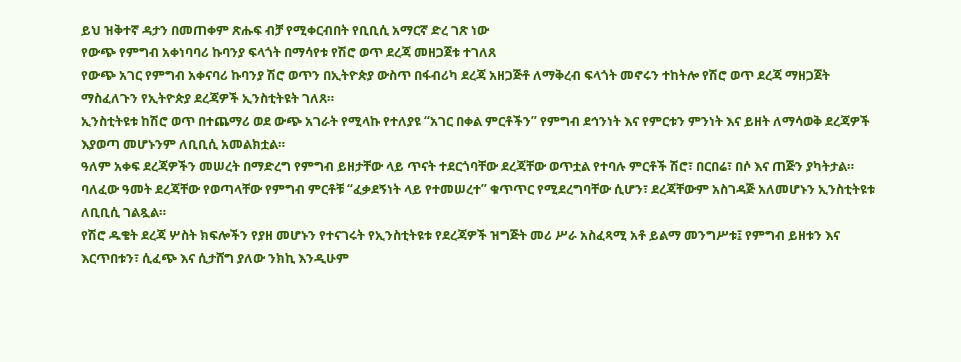ይህ ዝቅተኛ ዳታን በመጠቀም ጽሑፍ ብቻ የሚቀርብበት የቢቢሲ አማርኛ ድረ ገጽ ነው
የውጭ የምግብ አቀነባባሪ ኩባንያ ፍላጎት በማሳየቱ የሽሮ ወጥ ደረጃ መዘጋጀቱ ተገለጸ
የውጭ አገር የምግብ አቀናባሪ ኩባንያ ሽሮ ወጥን በኢትዮጵያ ውስጥ በፋብሪካ ደረጃ አዘጋጅቶ ለማቅረብ ፍላጎት መኖሩን ተከትሎ የሽሮ ወጥ ደረጃ ማዘጋጀት ማስፈለጉን የኢትዮጵያ ደረጃዎች ኢንስቲትዩት ገለጸ።
ኢንስቲትዩቱ ከሽሮ ወጥ በተጨማሪ ወደ ውጭ አገራት የሚላኩ የተለያዩ “አገር በቀል ምርቶችን” የምግብ ደኅንነት እና የምርቱን ምንነት እና ይዘት ለማሳወቅ ደረጃዎች እያወጣ መሆኑንም ለቢቢሲ አመልክቷል።
ዓለም አቀፍ ደረጃዎችን መሠረት በማድረግ የምግብ ይዘታቸው ላይ ጥናት ተደርጎባቸው ደረጃቸው ወጥቷል የተባሉ ምርቶች ሽሮ፣ በርበሬ፣ በሶ እና ጠጅን ያካትታል።
ባለፈው ዓመት ደረጃቸው የወጣላቸው የምግብ ምርቶቹ “ፈቃደኝነት ላይ የተመሠረተ” ቁጥጥር የሚደረግባቸው ሲሆን፣ ደረጃቸውም አስገዳጅ አለመሆኑን ኢንስቲትዩቱ ለቢቢሲ ገልጿል።
የሽሮ ዱቄት ደረጃ ሦስት ክፍሎችን የያዘ መሆኑን የተናገሩት የኢንስቲትዩቱ የደረጃዎች ዝግጅት መሪ ሥራ አስፈጻሚ አቶ ይልማ መንግሥቱ፤ የምግብ ይዘቱን እና እርጥበቱን፣ ሲፈጭ እና ሲታሸግ ያለው ንክኪ እንዲሁም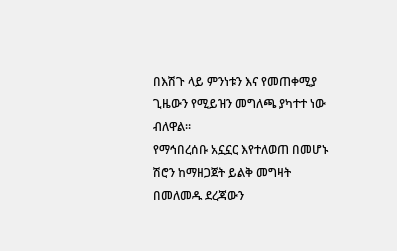በእሽጉ ላይ ምንነቱን እና የመጠቀሚያ ጊዜውን የሚይዝን መግለጫ ያካተተ ነው ብለዋል።
የማኅበረሰቡ አኗኗር እየተለወጠ በመሆኑ ሽሮን ከማዘጋጀት ይልቅ መግዛት በመለመዱ ደረጃውን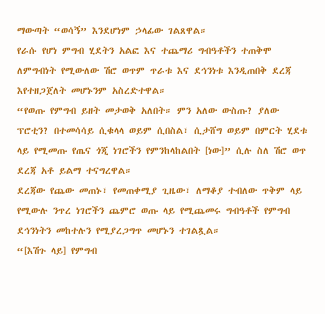ማውጣት “ወሳኝ” እንደሆነም ኃላፊው ገልጸዋል።
የራሱ የሆነ ምግብ ሂደትን አልፎ እና ተጨማሪ ግብዓቶችን ተጠቅሞ ለምግብነት የሚውለው ሽሮ ወጥም ጥራቱ እና ደኅንነቱ እንዲጠበቅ ደረጃ እየተዘጋጀለት መሆኑንም አስረድተዋል።
“የወጡ የምግብ ይዘት መታወቅ አለበት። ምን አለው ውስጡ? ያለው ፕሮቲን? በተመሳሳይ ሲቁላላ ወይም ሲበስል፣ ሲታሸግ ወይም በምርት ሂደቱ ላይ የሚመጡ የጤና ጎጂ ነገሮችን የምንከላከልበት [ነው]” ሲሉ ስለ ሽሮ ወጥ ደረጃ አቶ ይልማ ተናግረዋል።
ደረጃው የጨው መጠኑ፣ የመጠቀሚያ ጊዜው፣ ለማቆያ ተብለው ጥቅም ላይ የሚውሉ ንጥረ ነገሮችን ጨምሮ ወጡ ላይ የሚጨመሩ ግብዓቶች የምግብ ደኅንነትን መከተሉን የሚያረጋግጥ መሆኑን ተገልጿል።
“[እሽጉ ላይ] የምግብ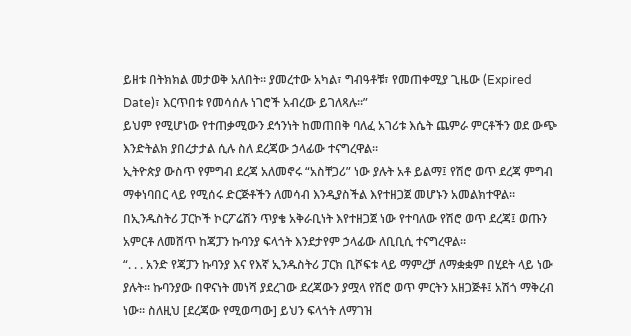ይዘቱ በትክክል መታወቅ አለበት። ያመረተው አካል፣ ግብዓቶቹ፣ የመጠቀሚያ ጊዜው (Expired Date)፣ እርጥበቱ የመሳሰሉ ነገሮች አብረው ይገለጻሉ።”
ይህም የሚሆነው የተጠቃሚውን ደኅንነት ከመጠበቅ ባለፈ አገሪቱ እሴት ጨምራ ምርቶችን ወደ ውጭ እንድትልክ ያበረታታል ሲሉ ስለ ደረጃው ኃላፊው ተናግረዋል።
ኢትዮጵያ ውስጥ የምግብ ደረጃ አለመኖሩ “አስቸጋሪ” ነው ያሉት አቶ ይልማ፤ የሽሮ ወጥ ደረጃ ምግብ ማቀነባበር ላይ የሚሰሩ ድርጅቶችን ለመሳብ እንዲያስችል እየተዘጋጀ መሆኑን አመልክተዋል።
በኢንዱስትሪ ፓርኮች ኮርፖሬሽን ጥያቄ አቅራቢነት እየተዘጋጀ ነው የተባለው የሽሮ ወጥ ደረጃ፤ ወጡን አምርቶ ለመሸጥ ከጃፓን ኩባንያ ፍላጎት እንደታየም ኃላፊው ለቢቢሲ ተናግረዋል።
“. . . አንድ የጃፓን ኩባንያ እና የእኛ ኢንዱስትሪ ፓርክ ቢሾፍቱ ላይ ማምረቻ ለማቋቋም በሂደት ላይ ነው ያሉት። ኩባንያው በዋናነት መነሻ ያደረገው ደረጃውን ያሟላ የሽሮ ወጥ ምርትን አዘጋጅቶ፤ አሽጎ ማቅረብ ነው። ስለዚህ [ደረጃው የሚወጣው] ይህን ፍላጎት ለማገዝ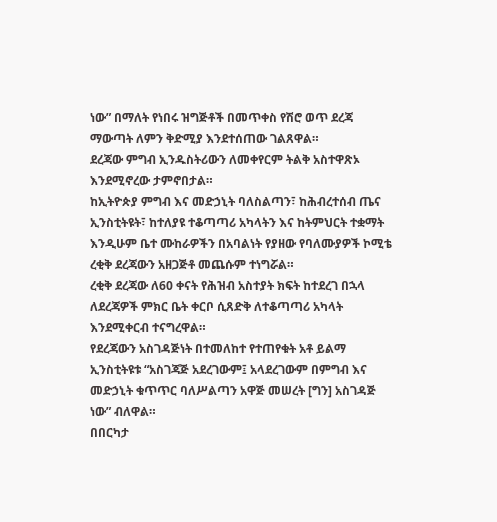ነው” በማለት የነበሩ ዝግጅቶች በመጥቀስ የሽሮ ወጥ ደረጃ ማውጣት ለምን ቅድሚያ እንደተሰጠው ገልጸዋል።
ደረጃው ምግብ ኢንዱስትሪውን ለመቀየርም ትልቅ አስተዋጽኦ እንደሚኖረው ታምኖበታል።
ከኢትዮጵያ ምግብ እና መድኃኒት ባለስልጣን፣ ከሕብረተሰብ ጤና ኢንስቲትዩት፣ ከተለያዩ ተቆጣጣሪ አካላትን እና ከትምህርት ተቋማት እንዲሁም ቤተ ሙከራዎችን በአባልነት የያዘው የባለሙያዎች ኮሚቴ ረቂቅ ደረጃውን አዘጋጅቶ መጨሱም ተነግሯል።
ረቂቅ ደረጃው ለ60 ቀናት የሕዝብ አስተያት ክፍት ከተደረገ በኋላ ለደረጃዎች ምክር ቤት ቀርቦ ሲጸድቅ ለተቆጣጣሪ አካላት እንደሚቀርብ ተናግረዋል።
የደረጃውን አስገዳጅነት በተመለከተ የተጠየቁት አቶ ይልማ ኢንስቲትዩቱ “አስገጃጅ አደረገውም፤ አላደረገውም በምግብ እና መድኃኒት ቁጥጥር ባለሥልጣን አዋጅ መሠረት [ግን] አስገዳጅ ነው” ብለዋል።
በበርካታ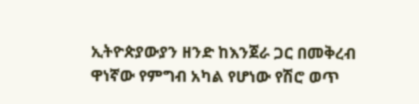ኢትዮጵያውያን ዘንድ ከእንጀራ ጋር በመቅረብ ዋነኛው የምግብ አካል የሆነው የሽሮ ወጥ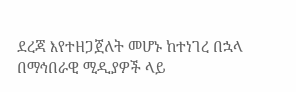ደረጃ እየተዘጋጀለት መሆኑ ከተነገረ በኋላ በማኅበራዊ ሚዲያዎች ላይ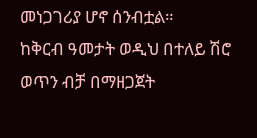መነጋገሪያ ሆኖ ሰንብቷል።
ከቅርብ ዓመታት ወዲህ በተለይ ሽሮ ወጥን ብቻ በማዘጋጀት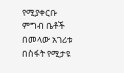የሚያቀርቡ ምግብ ቤቶች በመላው አገሪቱ በስፋት የሚታዩ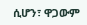ሲሆን፣ ዋጋውም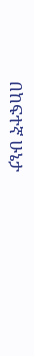በከፍተኛ ሁኔታ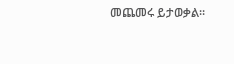መጨመሩ ይታወቃል።